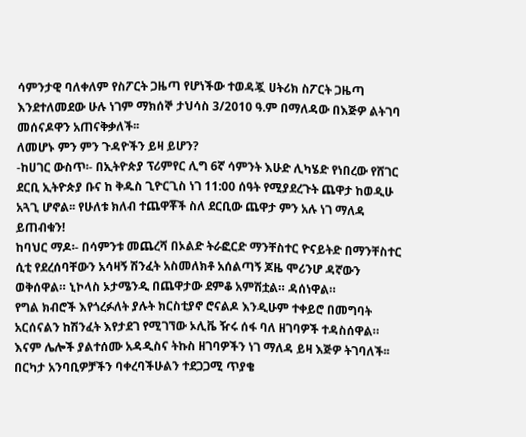ሳምንታዊ ባለቀለም የስፖርት ጋዜጣ የሆነችው ተወዳጇ ሀትሪክ ስፖርት ጋዜጣ እንደተለመደው ሁሉ ነገም ማክሰኞ ታህሳስ 3/2010 ዓ.ም በማለዳው በእጅዎ ልትገባ መሰናዶዋን አጠናቅቃለች፡፡
ለመሆኑ ምን ምን ጉዳዮችን ይዛ ይሆን?
-ከሀገር ውስጥ፡- በኢትዮጵያ ፕሪምየር ሊግ 6ኛ ሳምንት እሁድ ሊካሄድ የነበረው የሸገር ደርቢ ኢትዮጵያ ቡና ከ ቅዱስ ጊዮርጊስ ነገ 11:00 ሰዓት የሚያደረጉት ጨዋታ ከወዲሁ አጓጊ ሆኖል፡፡ የሁለቱ ክለብ ተጨዋቾች ስለ ደርቢው ጨዋታ ምን አሉ ነገ ማለዳ ይጠብቁን!
ከባህር ማዶ፡- በሳምንቱ መጨረሻ በኦልድ ትራፎርድ ማንቸስተር ዮናይትድ በማንቸስተር ሲቲ የደረሰባቸውን አሳዛኝ ሽንፈት አስመለክቶ አሰልጣኝ ጆዜ ሞሪንሆ ዳኛውን ወቅሰዋል። ኒኮላስ ኦታሜንዲ በጨዋታው ደምቆ አምሽቷል። ዳሰነዋል።
የግል ክብሮች እየጎረፉለት ያሉት ክርስቲያኖ ሮናልዶ እንዲሁም ተቀይሮ በመግባት አርሰናልን ከሽንፈት እየታደገ የሚገኘው ኦሊቬ ዥሩ ሰፋ ባለ ዘገባዎች ተዳስሰዋል።
እናም ሌሎች ያልተሰሙ አዳዲስና ትኩስ ዘገባዎችን ነገ ማለዳ ይዛ እጅዎ ትገባለች፡፡
በርካታ አንባቢዎቻችን ባቀረባችሁልን ተደጋጋሚ ጥያቄ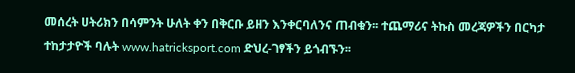መሰረት ሀትሪክን በሳምንት ሁለት ቀን በቅርቡ ይዘን እንቀርባለንና ጠብቁን፡፡ ተጨማሪና ትኩስ መረጃዎችን በርካታ ተከታታዮች ባሉት www.hatricksport.com ድህረ-ገፃችን ይጎብኙን፡፡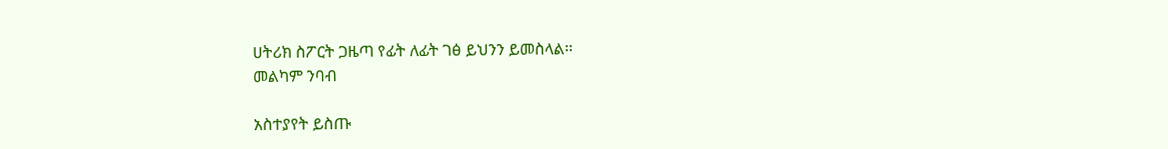ሀትሪክ ስፖርት ጋዜጣ የፊት ለፊት ገፅ ይህንን ይመስላል፡፡
መልካም ንባብ

አስተያየት ይስጡ